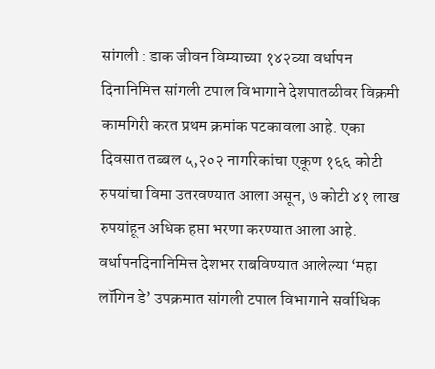सांगली : डाक जीवन विम्याच्या १४२व्या वर्धापन दिनानिमित्त सांगली टपाल विभागाने देशपातळीवर विक्रमी कामगिरी करत प्रथम क्रमांक पटकावला आहे. एका दिवसात तब्बल ५,२०२ नागरिकांचा एकूण १६६ कोटी रुपयांचा विमा उतरवण्यात आला असून, ७ कोटी ४१ लाख रुपयांहून अधिक हप्ता भरणा करण्यात आला आहे.
वर्धापनदिनानिमित्त देशभर राबविण्यात आलेल्या ‘महा लॉगिन डे’ उपक्रमात सांगली टपाल विभागाने सर्वाधिक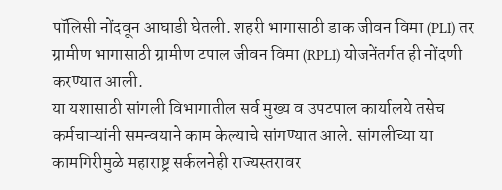पॉलिसी नोंदवून आघाडी घेतली. शहरी भागासाठी डाक जीवन विमा (PLI) तर ग्रामीण भागासाठी ग्रामीण टपाल जीवन विमा (RPLI) योजनेंतर्गत ही नोंदणी करण्यात आली.
या यशासाठी सांगली विभागातील सर्व मुख्य व उपटपाल कार्यालये तसेच कर्मचाऱ्यांनी समन्वयाने काम केल्याचे सांगण्यात आले. सांगलीच्या या कामगिरीमुळे महाराष्ट्र सर्कलनेही राज्यस्तरावर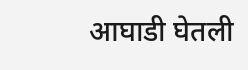आघाडी घेतली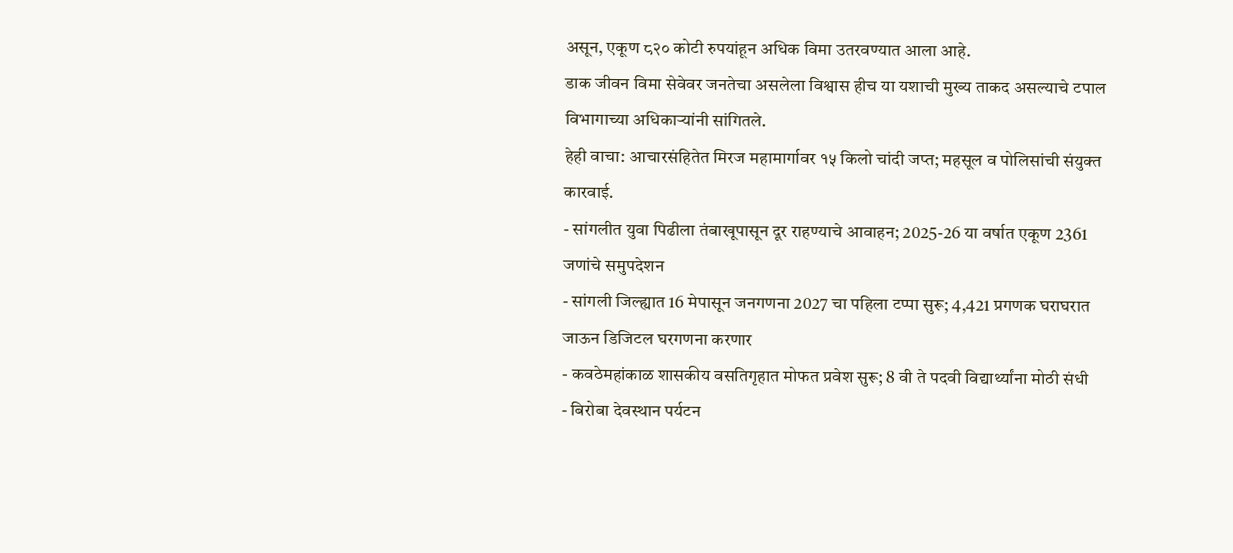असून, एकूण ८२० कोटी रुपयांहून अधिक विमा उतरवण्यात आला आहे.
डाक जीवन विमा सेवेवर जनतेचा असलेला विश्वास हीच या यशाची मुख्य ताकद असल्याचे टपाल विभागाच्या अधिकाऱ्यांनी सांगितले.
हेही वाचा: आचारसंहितेत मिरज महामार्गावर १५ किलो चांदी जप्त; महसूल व पोलिसांची संयुक्त कारवाई.
- सांगलीत युवा पिढीला तंबाखूपासून दूर राहण्याचे आवाहन; 2025-26 या वर्षात एकूण 2361 जणांचे समुपदेशन
- सांगली जिल्ह्यात 16 मेपासून जनगणना 2027 चा पहिला टप्पा सुरू; 4,421 प्रगणक घराघरात जाऊन डिजिटल घरगणना करणार
- कवठेमहांकाळ शासकीय वसतिगृहात मोफत प्रवेश सुरू; 8 वी ते पदवी विद्यार्थ्यांना मोठी संधी
- बिरोबा देवस्थान पर्यटन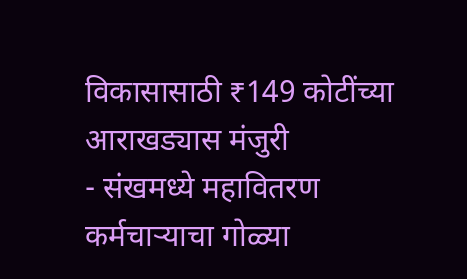विकासासाठी ₹149 कोटींच्या आराखड्यास मंजुरी
- संखमध्ये महावितरण कर्मचाऱ्याचा गोळ्या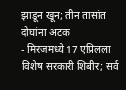झाडून खून; तीन तासांत दोघांना अटक
- मिरजमध्ये 17 एप्रिलला विशेष सरकारी शिबीर; सर्व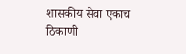शासकीय सेवा एकाच ठिकाणी